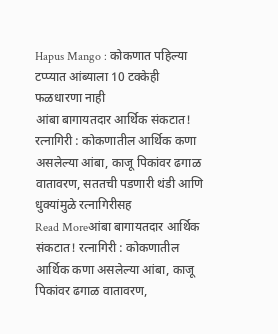Hapus Mango : कोकणात पहिल्या टप्प्यात आंब्याला 10 टक्केही फळधारणा नाही
आंबा बागायतदार आर्थिक संकटात! रत्नागिरी : कोकणातील आर्थिक कणा असलेल्या आंबा, काजू पिकांवर ढगाळ वातावरण, सततची पडणारी थंडी आणि धुक्यांमुळे रत्नागिरीसह
Read Moreआंबा बागायतदार आर्थिक संकटात! रत्नागिरी : कोकणातील आर्थिक कणा असलेल्या आंबा, काजू पिकांवर ढगाळ वातावरण,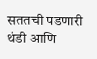सततची पडणारी थंडी आणि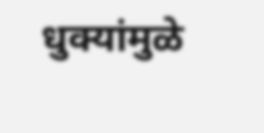धुक्यांमुळे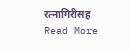रत्नागिरीसह
Read More